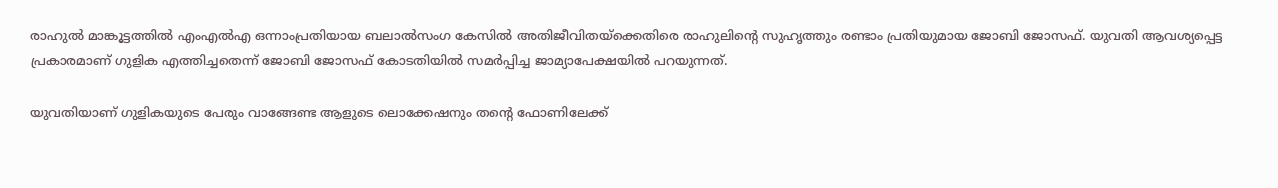രാഹുല്‍ മാങ്കൂട്ടത്തില്‍ എംഎല്‍എ ഒന്നാംപ്രതിയായ ബലാല്‍സംഗ കേസില്‍ അതിജീവിതയ്‌ക്കെതിരെ രാഹുലിന്റെ സുഹൃത്തും രണ്ടാം പ്രതിയുമായ ജോബി ജോസഫ്. യുവതി ആവശ്യപ്പെട്ട പ്രകാരമാണ് ഗുളിക എത്തിച്ചതെന്ന് ജോബി ജോസഫ് കോടതിയില്‍ സമര്‍പ്പിച്ച ജാമ്യാപേക്ഷയില്‍ പറയുന്നത്.

യുവതിയാണ് ഗുളികയുടെ പേരും വാങ്ങേണ്ട ആളുടെ ലൊക്കേഷനും തന്റെ ഫോണിലേക്ക്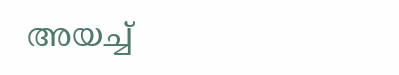അയച്ച്‌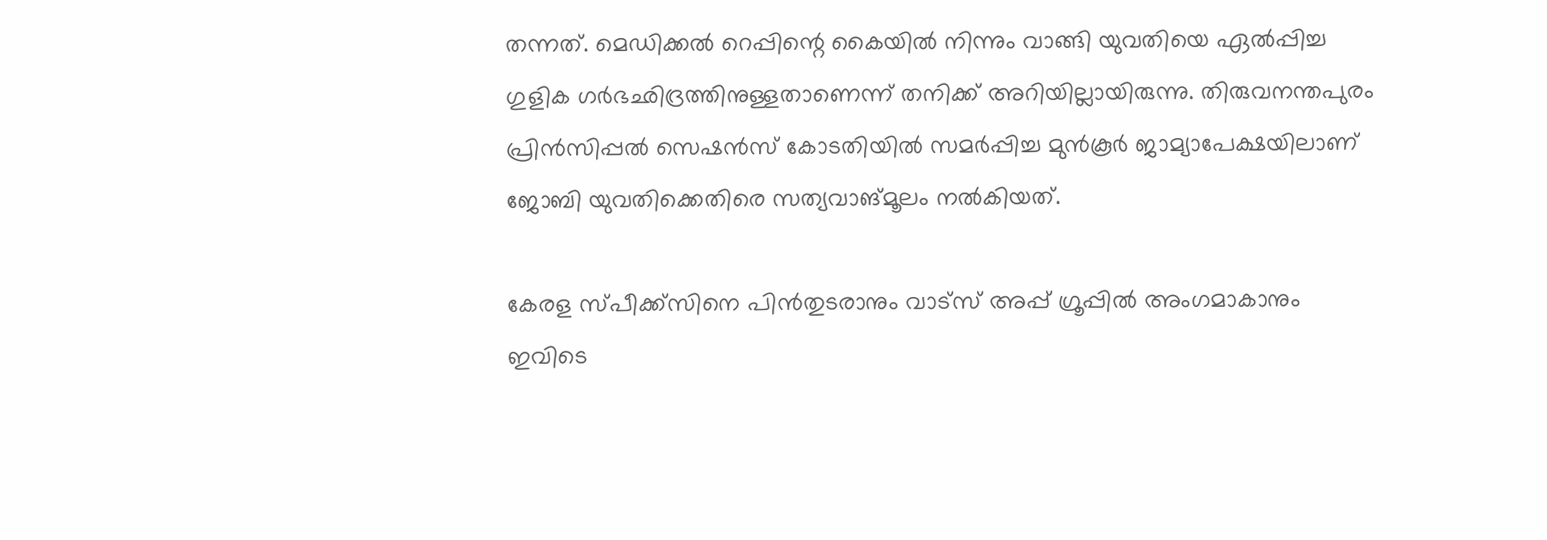തന്നത്. മെഡിക്കല്‍ റെപ്പിന്റെ കൈയില്‍ നിന്നും വാങ്ങി യുവതിയെ ഏല്‍പ്പിച്ച ഗുളിക ഗര്‍ഭഛിദ്രത്തിനുള്ളതാണെന്ന് തനിക്ക് അറിയില്ലായിരുന്നു. തിരുവനന്തപുരം പ്രിന്‍സിപ്പല്‍ സെഷന്‍സ് കോടതിയില്‍ സമര്‍പ്പിച്ച മുന്‍കൂര്‍ ജാമ്യാപേക്ഷയിലാണ് ജോബി യുവതിക്കെതിരെ സത്യവാങ്മൂലം നല്‍കിയത്.

കേരള സ്പീക്ക്സിനെ പിൻതുടരാനും വാട്സ് അപ്പ് ഗ്രൂപ്പിൽ അംഗമാകാനും ഇവിടെ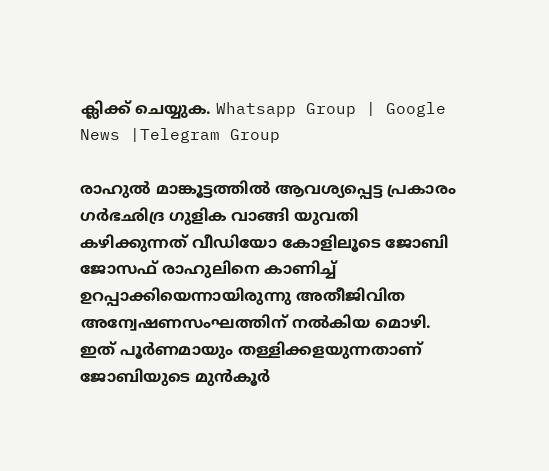ക്ലിക്ക് ചെയ്യുക. Whatsapp Group | Google News |Telegram Group

രാഹുല്‍ മാങ്കൂട്ടത്തില്‍ ആവശ്യപ്പെട്ട പ്രകാരം ഗര്‍ഭഛിദ്ര ഗുളിക വാങ്ങി യുവതി കഴിക്കുന്നത് വീഡിയോ കോളിലൂടെ ജോബി ജോസഫ് രാഹുലിനെ കാണിച്ച്‌ ഉറപ്പാക്കിയെന്നായിരുന്നു അതീജിവിത അന്വേഷണസംഘത്തിന് നല്‍കിയ മൊഴി. ഇത് പൂര്‍ണമായും തള്ളിക്കളയുന്നതാണ് ജോബിയുടെ മുന്‍കൂര്‍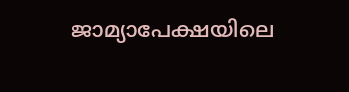ജാമ്യാപേക്ഷയിലെ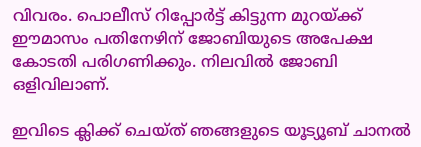വിവരം. പൊലീസ് റിപ്പോര്‍ട്ട് കിട്ടുന്ന മുറയ്ക്ക് ഈമാസം പതിനേഴിന് ജോബിയുടെ അപേക്ഷ കോടതി പരിഗണിക്കും. നിലവില്‍ ജോബി ഒളിവിലാണ്.

ഇവിടെ ക്ലിക്ക് ചെയ്ത് ഞങ്ങളുടെ യൂട്യൂബ് ചാനൽ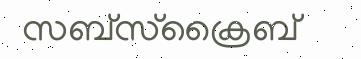സബ്സ്ക്രൈബ്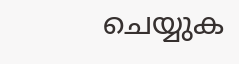ചെയ്യുക